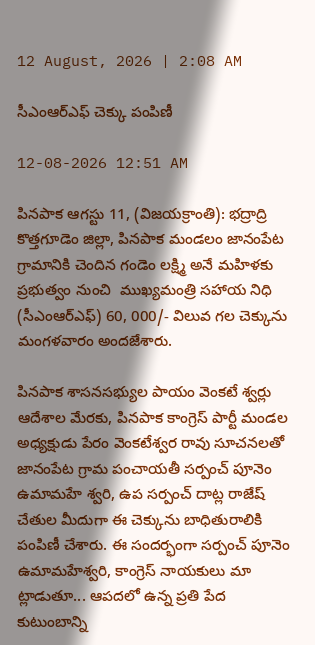12 August, 2026 | 2:08 AM

సీఎంఆర్‌ఎఫ్ చెక్కు పంపిణీ

12-08-2026 12:51 AM

పినపాక ఆగస్టు 11, (విజయక్రాంతి): భద్రాద్రి కొత్తగూడెం జిల్లా, పినపాక మండలం జానంపేట గ్రామానికి చెందిన గండెం లక్ష్మి అనే మహిళకు ప్రభుత్వం నుంచి  ముఖ్యమంత్రి సహాయ నిధి (సీఎంఆర్‌ఎఫ్) 60, 000/- విలువ గల చెక్కును మంగళవారం అందజేశారు.

పినపాక శాసనసభ్యుల పాయం వెంకటే శ్వర్లు ఆదేశాల మేరకు, పినపాక కాంగ్రెస్ పార్టీ మండల అధ్యక్షుడు పేరం వెంకటేశ్వర రావు సూచనలతో జానంపేట గ్రామ పంచాయతీ సర్పంచ్ పూనెం ఉమామహే శ్వరి, ఉప సర్పంచ్ దాట్ల రాజేష్ చేతుల మీదుగా ఈ చెక్కును బాధితురాలికి పంపిణీ చేశారు. ఈ సందర్భంగా సర్పంచ్ పూనెం ఉమామహేశ్వరి, కాంగ్రెస్ నాయకులు మా ట్లాడుతూ... ఆపదలో ఉన్న ప్రతి పేద కుటుంబాన్ని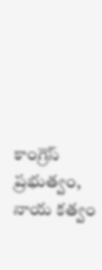కాంగ్రెస్ ప్రభుత్వం, నాయ కత్వం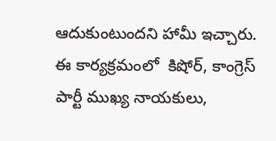ఆదుకుంటుందని హామీ ఇచ్చారు.  ఈ కార్యక్రమంలో  కిషోర్, కాంగ్రెస్ పార్టీ ముఖ్య నాయకులు,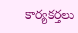కార్యకర్తలు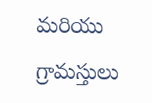మరియు గ్రామస్తులు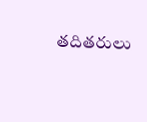తదితరులు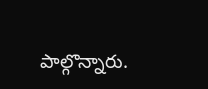పాల్గొన్నారు.